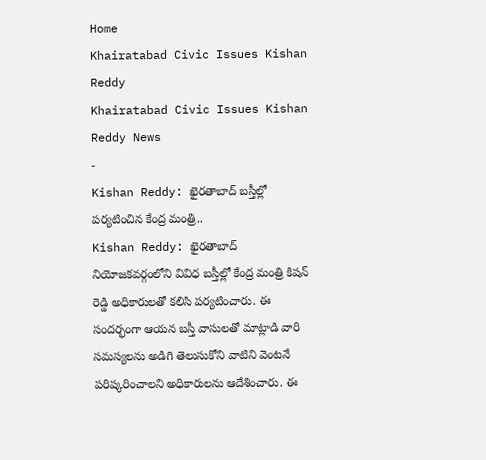Home
Khairatabad Civic Issues Kishan Reddy
Khairatabad Civic Issues Kishan Reddy News
-
Kishan Reddy: ఖైరతాబాద్ బస్తీల్లో పర్యటించిన కేంద్ర మంత్రి..
Kishan Reddy: ఖైరతాబాద్ నియోజకవర్గంలోని వివిధ బస్తీల్లో కేంద్ర మంత్రి కిషన్ రెడ్డి అధికారులతో కలిసి పర్యటించారు. ఈ సందర్భంగా ఆయన బస్తీ వాసులతో మాట్లాడి వారి సమస్యలను అడిగి తెలుసుకోని వాటిని వెంటనే పరిష్కరించాలని అధికారులను ఆదేశించారు. ఈ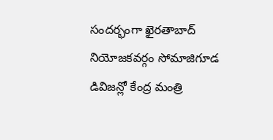సందర్భంగా ఖైరతాబాద్ నియోజకవర్గం సోమాజిగూడ డివిజన్లో కేంద్ర మంత్రి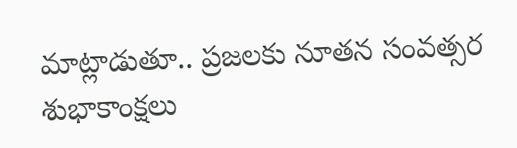మాట్లాడుతూ.. ప్రజలకు నూతన సంవత్సర శుభాకాంక్షలు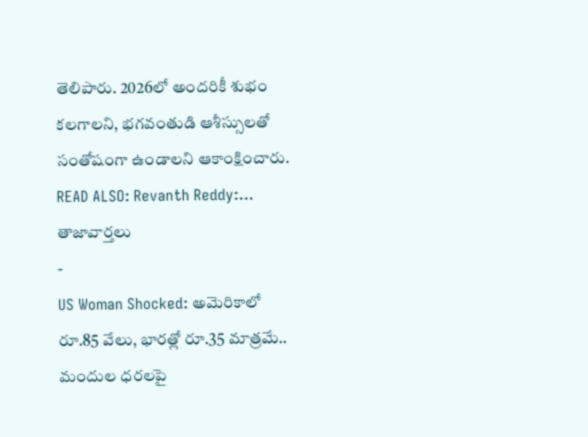తెలిపారు. 2026లో అందరికీ శుభం కలగాలని, భగవంతుడి ఆశీస్సులతో సంతోషంగా ఉండాలని ఆకాంక్షించారు. READ ALSO: Revanth Reddy:…
తాజావార్తలు
-
US Woman Shocked: అమెరికాలో రూ.85 వేలు, భారత్లో రూ.35 మాత్రమే.. మందుల ధరలపై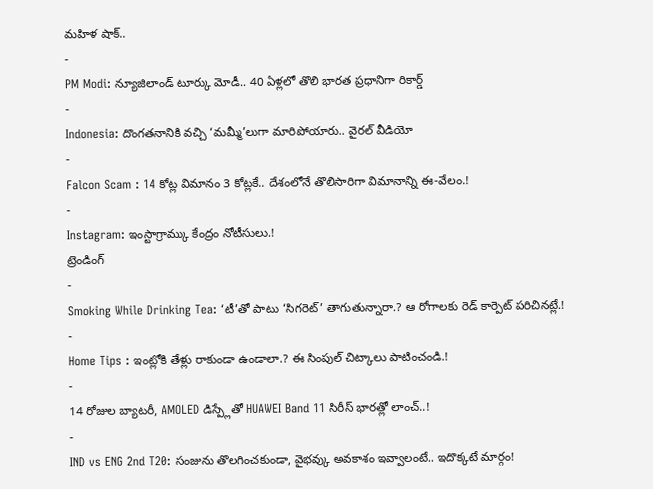మహిళ షాక్..
-
PM Modi: న్యూజిలాండ్ టూర్కు మోడీ.. 40 ఏళ్లలో తొలి భారత ప్రధానిగా రికార్డ్
-
Indonesia: దొంగతనానికి వచ్చి ‘మమ్మీ’లుగా మారిపోయారు.. వైరల్ వీడియో
-
Falcon Scam : 14 కోట్ల విమానం 3 కోట్లకే.. దేశంలోనే తొలిసారిగా విమానాన్ని ఈ-వేలం.!
-
Instagram: ఇంస్టాగ్రామ్కు కేంద్రం నోటీసులు.!
ట్రెండింగ్
-
Smoking While Drinking Tea: ‘టీ’తో పాటు ‘సిగరెట్’ తాగుతున్నారా.? ఆ రోగాలకు రెడ్ కార్పెట్ పరిచినట్లే.!
-
Home Tips : ఇంట్లోకి తేళ్లు రాకుండా ఉండాలా.? ఈ సింపుల్ చిట్కాలు పాటించండి.!
-
14 రోజుల బ్యాటరీ, AMOLED డిస్ప్లేతో HUAWEI Band 11 సిరీస్ భారత్లో లాంచ్..!
-
IND vs ENG 2nd T20: సంజును తొలగించకుండా, వైభవ్కు అవకాశం ఇవ్వాలంటే.. ఇదొక్కటే మార్గం!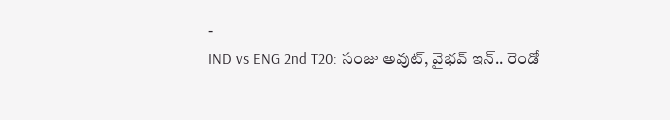-
IND vs ENG 2nd T20: సంజు అవుట్, వైభవ్ ఇన్.. రెండో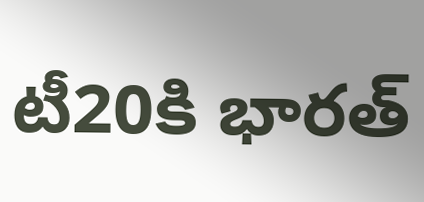టీ20కి భారత్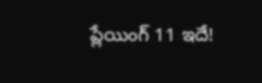ప్లేయింగ్ 11 ఇదే!